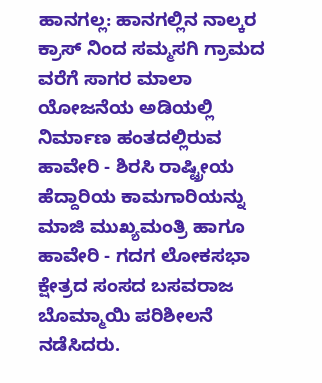ಹಾನಗಲ್ಲ: ಹಾನಗಲ್ಲಿನ ನಾಲ್ಕರ ಕ್ರಾಸ್ ನಿಂದ ಸಮ್ಮಸಗಿ ಗ್ರಾಮದ ವರೆಗೆ ಸಾಗರ ಮಾಲಾ ಯೋಜನೆಯ ಅಡಿಯಲ್ಲಿ ನಿರ್ಮಾಣ ಹಂತದಲ್ಲಿರುವ ಹಾವೇರಿ - ಶಿರಸಿ ರಾಷ್ಟ್ರೀಯ ಹೆದ್ದಾರಿಯ ಕಾಮಗಾರಿಯನ್ನು ಮಾಜಿ ಮುಖ್ಯಮಂತ್ರಿ ಹಾಗೂ ಹಾವೇರಿ - ಗದಗ ಲೋಕಸಭಾ ಕ್ಷೇತ್ರದ ಸಂಸದ ಬಸವರಾಜ ಬೊಮ್ಮಾಯಿ ಪರಿಶೀಲನೆ ನಡೆಸಿದರು.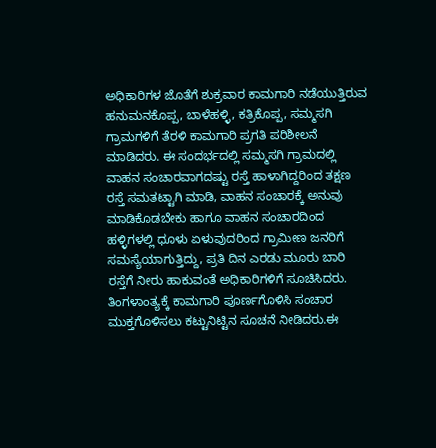ಅಧಿಕಾರಿಗಳ ಜೊತೆಗೆ ಶುಕ್ರವಾರ ಕಾಮಗಾರಿ ನಡೆಯುತ್ತಿರುವ ಹನುಮನಕೊಪ್ಪ, ಬಾಳೆಹಳ್ಳಿ, ಕತ್ರಿಕೊಪ್ಪ, ಸಮ್ಮಸಗಿ ಗ್ರಾಮಗಳಿಗೆ ತೆರಳಿ ಕಾಮಗಾರಿ ಪ್ರಗತಿ ಪರಿಶೀಲನೆ ಮಾಡಿದರು. ಈ ಸಂದರ್ಭದಲ್ಲಿ ಸಮ್ಮಸಗಿ ಗ್ರಾಮದಲ್ಲಿ ವಾಹನ ಸಂಚಾರವಾಗದಷ್ಟು ರಸ್ತೆ ಹಾಳಾಗಿದ್ದರಿಂದ ತಕ್ಷಣ ರಸ್ತೆ ಸಮತಟ್ಟಾಗಿ ಮಾಡಿ, ವಾಹನ ಸಂಚಾರಕ್ಕೆ ಅನುವು ಮಾಡಿಕೊಡಬೇಕು ಹಾಗೂ ವಾಹನ ಸಂಚಾರದಿಂದ ಹಳ್ಳಿಗಳಲ್ಲಿ ಧೂಳು ಏಳುವುದರಿಂದ ಗ್ರಾಮೀಣ ಜನರಿಗೆ ಸಮಸ್ಯೆಯಾಗುತ್ತಿದ್ದು, ಪ್ರತಿ ದಿನ ಎರಡು ಮೂರು ಬಾರಿ ರಸ್ತೆಗೆ ನೀರು ಹಾಕುವಂತೆ ಅಧಿಕಾರಿಗಳಿಗೆ ಸೂಚಿಸಿದರು. ತಿಂಗಳಾಂತ್ಯಕ್ಕೆ ಕಾಮಗಾರಿ ಪೂರ್ಣಗೊಳಿಸಿ ಸಂಚಾರ ಮುಕ್ತಗೊಳಿಸಲು ಕಟ್ಟುನಿಟ್ಟಿನ ಸೂಚನೆ ನೀಡಿದರು.ಈ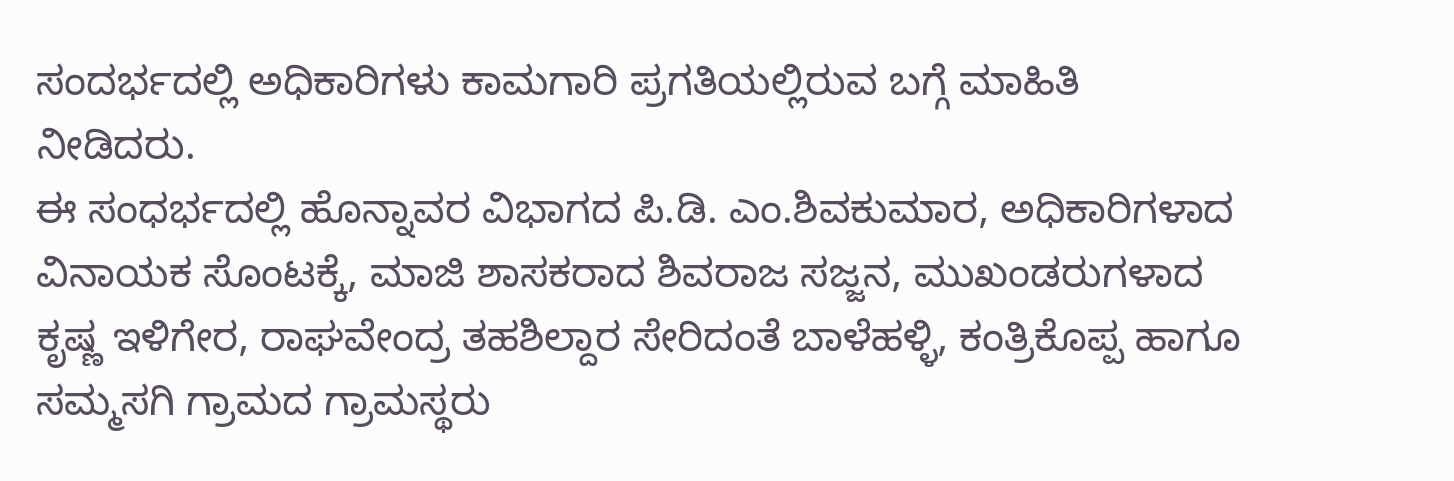ಸಂದರ್ಭದಲ್ಲಿ ಅಧಿಕಾರಿಗಳು ಕಾಮಗಾರಿ ಪ್ರಗತಿಯಲ್ಲಿರುವ ಬಗ್ಗೆ ಮಾಹಿತಿ ನೀಡಿದರು.
ಈ ಸಂಧರ್ಭದಲ್ಲಿ ಹೊನ್ನಾವರ ವಿಭಾಗದ ಪಿ.ಡಿ. ಎಂ.ಶಿವಕುಮಾರ, ಅಧಿಕಾರಿಗಳಾದ ವಿನಾಯಕ ಸೊಂಟಕ್ಕೆ, ಮಾಜಿ ಶಾಸಕರಾದ ಶಿವರಾಜ ಸಜ್ಜನ, ಮುಖಂಡರುಗಳಾದ ಕೃಷ್ಣ ಇಳಿಗೇರ, ರಾಘವೇಂದ್ರ ತಹಶಿಲ್ದಾರ ಸೇರಿದಂತೆ ಬಾಳೆಹಳ್ಳಿ, ಕಂತ್ರಿಕೊಪ್ಪ ಹಾಗೂ ಸಮ್ಮಸಗಿ ಗ್ರಾಮದ ಗ್ರಾಮಸ್ಥರು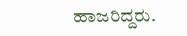ಹಾಜರಿದ್ದರು.